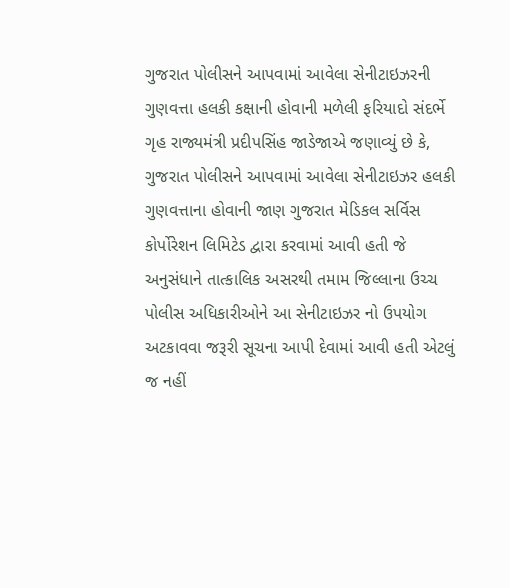ગુજરાત પોલીસને આપવામાં આવેલા સેનીટાઇઝરની ગુણવત્તા હલકી કક્ષાની હોવાની મળેલી ફરિયાદો સંદર્ભે ગૃહ રાજ્યમંત્રી પ્રદીપસિંહ જાડેજાએ જણાવ્યું છે કે, ગુજરાત પોલીસને આપવામાં આવેલા સેનીટાઇઝર હલકી ગુણવત્તાના હોવાની જાણ ગુજરાત મેડિકલ સર્વિસ કોર્પોરેશન લિમિટેડ દ્વારા કરવામાં આવી હતી જે અનુસંધાને તાત્કાલિક અસરથી તમામ જિલ્લાના ઉચ્ચ પોલીસ અધિકારીઓને આ સેનીટાઇઝર નો ઉપયોગ અટકાવવા જરૂરી સૂચના આપી દેવામાં આવી હતી એટલું જ નહીં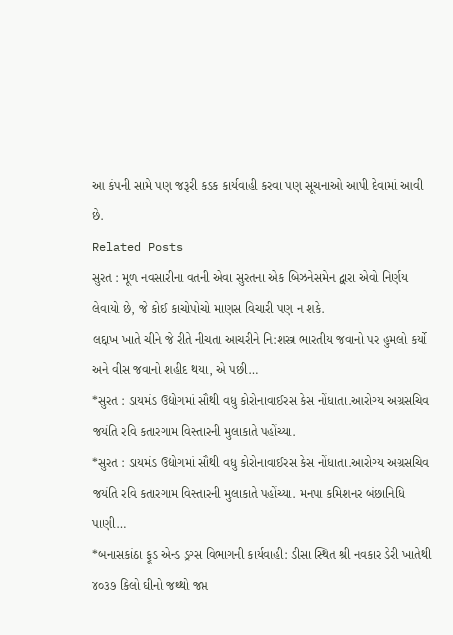આ કંપની સામે પણ જરૂરી કડક કાર્યવાહી કરવા પણ સૂચનાઓ આપી દેવામાં આવી છે.
Related Posts
સુરત : મૂળ નવસારીના વતની એવા સુરતના એક બિઝનેસમેન દ્વારા એવો નિર્ણય લેવાયો છે, જે કોઈ કાચોપોચો માણસ વિચારી પણ ન શકે.
લદ્દાખ ખાતે ચીને જે રીતે નીચતા આચરીને નિ:શસ્ત્ર ભારતીય જવાનો પર હુમલો કર્યો અને વીસ જવાનો શહીદ થયા, એ પછી…
*સુરત : ડાયમંડ ઉદ્યોગમાં સૌથી વધુ કોરોનાવાઈરસ કેસ નોંધાતા.આરોગ્ય અગ્રસચિવ જયંતિ રવિ કતારગામ વિસ્તારની મુલાકાતે પહોંચ્યા.
*સુરત : ડાયમંડ ઉદ્યોગમાં સૌથી વધુ કોરોનાવાઈરસ કેસ નોંધાતા.આરોગ્ય અગ્રસચિવ જયંતિ રવિ કતારગામ વિસ્તારની મુલાકાતે પહોંચ્યા. મનપા કમિશનર બંછાનિધિ પાણી…
*બનાસકાંઠા ફૂડ એન્ડ ડ્રગ્સ વિભાગની કાર્યવાહી: ડીસા સ્થિત શ્રી નવકાર ડેરી ખાતેથી ૪૦૩૭ કિલો ઘીનો જથ્થો જપ્ત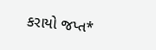કરાયો જપ્ત*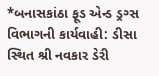*બનાસકાંઠા ફૂડ એન્ડ ડ્રગ્સ વિભાગની કાર્યવાહી: ડીસા સ્થિત શ્રી નવકાર ડેરી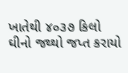ખાતેથી ૪૦૩૭ કિલો ઘીનો જથ્થો જપ્ત કરાયો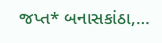જપ્ત* બનાસકાંઠા,…